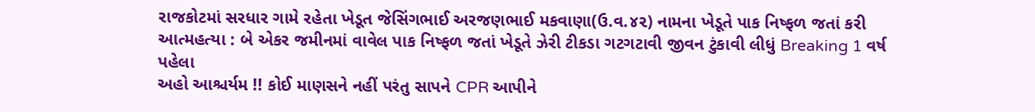રાજકોટમાં સરધાર ગામે રહેતા ખેડૂત જેસિંગભાઈ અરજણભાઈ મકવાણા(ઉ.વ.૪૨) નામના ખેડૂતે પાક નિષ્ફળ જતાં કરી આત્મહત્યા : બે એકર જમીનમાં વાવેલ પાક નિષ્ફળ જતાં ખેડૂતે ઝેરી ટીકડા ગટગટાવી જીવન ટુંકાવી લીધું Breaking 1 વર્ષ પહેલા
અહો આશ્ચર્યમ !! કોઈ માણસને નહીં પરંતુ સાપને CPR આપીને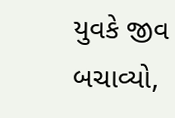યુવકે જીવ બચાવ્યો,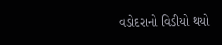વડોદરાનો વિડીયો થયો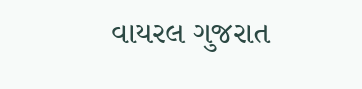વાયરલ ગુજરાત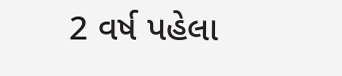2 વર્ષ પહેલા